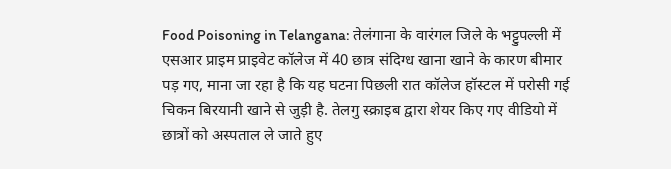Food Poisoning in Telangana: तेलंगाना के वारंगल जिले के भट्टुपल्ली में एसआर प्राइम प्राइवेट कॉलेज में 40 छात्र संदिग्ध खाना खाने के कारण बीमार पड़ गए, माना जा रहा है कि यह घटना पिछली रात कॉलेज हॉस्टल में परोसी गई चिकन बिरयानी खाने से जुड़ी है. तेलगु स्क्राइब द्वारा शेयर किए गए वीडियो में छात्रों को अस्पताल ले जाते हुए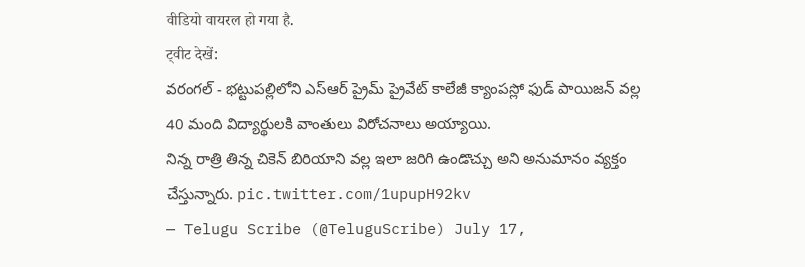वीडियो वायरल हो गया है.
ट्वीट देखें:
వరంగల్ - భట్టుపల్లిలోని ఎస్ఆర్ ప్రైమ్ ప్రైవేట్ కాలేజీ క్యాంపస్లో ఫుడ్ పాయిజన్ వల్ల 40 మంది విద్యార్థులకి వాంతులు విరోచనాలు అయ్యాయి.
నిన్న రాత్రి తిన్న చికెన్ బిరియాని వల్ల ఇలా జరిగి ఉండొచ్చు అని అనుమానం వ్యక్తం చేస్తున్నారు. pic.twitter.com/1upupH92kv
— Telugu Scribe (@TeluguScribe) July 17,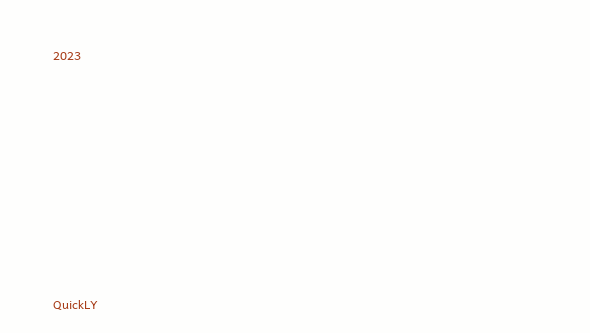2023












QuickLY